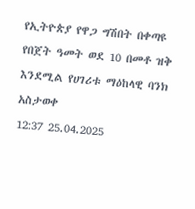የኢትዮጵያ የዋጋ ግሽበት በቀጣዩ የበጀት ዓመት ወደ 10 በመቶ ዝቅ እንደሚል የሀገሪቱ ማዕከላዊ ባንክ አስታወቀ
12:37 25.04.2025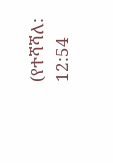(የተሻሻለ: 12:54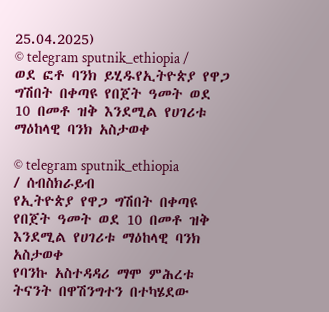25.04.2025)
© telegram sputnik_ethiopia / ወደ ፎቶ ባንክ ይሂዱየኢትዮጵያ የዋጋ ግሽበት በቀጣዩ የበጀት ዓመት ወደ 10 በመቶ ዝቅ እንደሚል የሀገሪቱ ማዕከላዊ ባንክ አስታወቀ

© telegram sputnik_ethiopia
/ ሰብስክራይብ
የኢትዮጵያ የዋጋ ግሽበት በቀጣዩ የበጀት ዓመት ወደ 10 በመቶ ዝቅ እንደሚል የሀገሪቱ ማዕከላዊ ባንክ አስታወቀ
የባንኩ አስተዳዳሪ ማሞ ምሕረቱ ትናንት በዋሽንግተን በተካሄደው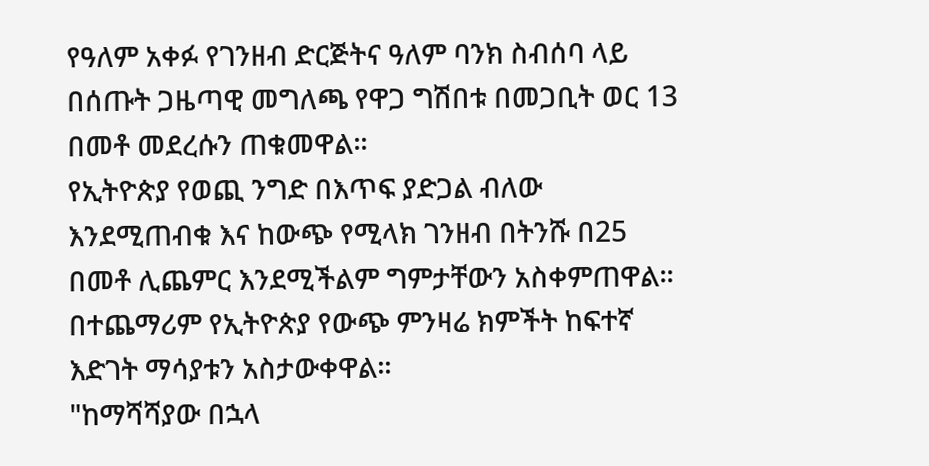የዓለም አቀፉ የገንዘብ ድርጅትና ዓለም ባንክ ስብሰባ ላይ በሰጡት ጋዜጣዊ መግለጫ የዋጋ ግሽበቱ በመጋቢት ወር 13 በመቶ መደረሱን ጠቁመዋል፡፡
የኢትዮጵያ የወጪ ንግድ በእጥፍ ያድጋል ብለው እንደሚጠብቁ እና ከውጭ የሚላክ ገንዘብ በትንሹ በ25 በመቶ ሊጨምር እንደሚችልም ግምታቸውን አስቀምጠዋል፡፡
በተጨማሪም የኢትዮጵያ የውጭ ምንዛሬ ክምችት ከፍተኛ እድገት ማሳያቱን አስታውቀዋል፡፡
"ከማሻሻያው በኋላ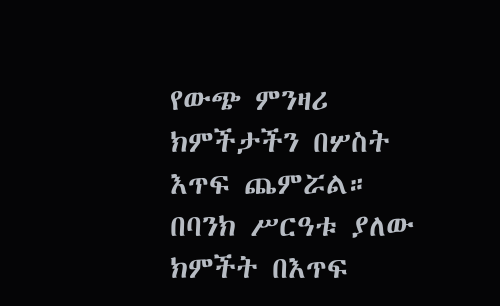የውጭ ምንዛሪ ክምችታችን በሦስት እጥፍ ጨምሯል። በባንክ ሥርዓቱ ያለው ክምችት በእጥፍ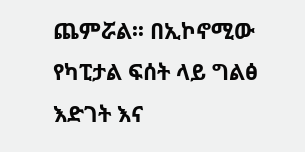ጨምሯል፡፡ በኢኮኖሚው የካፒታል ፍሰት ላይ ግልፅ እድገት እና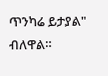ጥንካሬ ይታያል" ብለዋል።